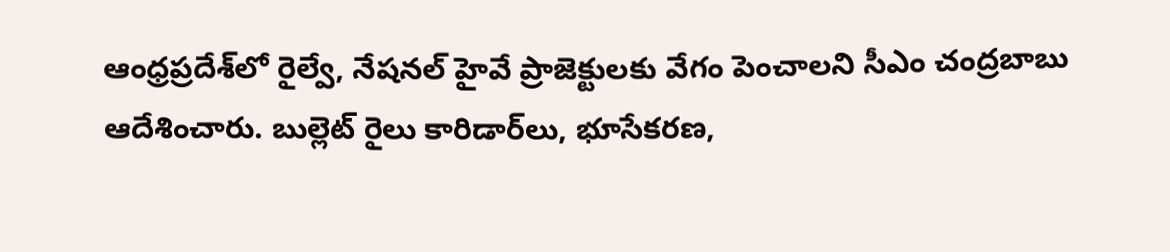ఆంధ్రప్రదేశ్‌లో రైల్వే, నేషనల్ హైవే ప్రాజెక్టులకు వేగం పెంచాలని సీఎం చంద్రబాబు ఆదేశించారు. బుల్లెట్ రైలు కారిడార్‌లు, భూసేకరణ,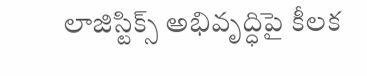లాజిస్టిక్స్ అభివృద్ధిపై కీలక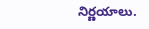నిర్ణయాలు.